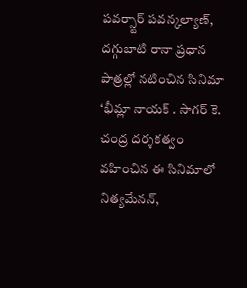పవర్స్టార్ పవన్కల్యాణ్, దగ్గుబాటి రానా ప్రధాన పాత్రల్లో నటించిన సినిమా ‘భీమ్లా నాయక్ . సాగర్ కె. చంద్ర దర్శకత్వం వహించిన ఈ సినిమాలో నిత్యమేనన్,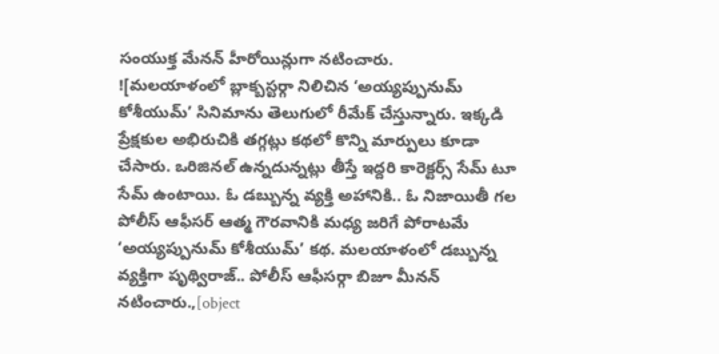సంయుక్త మేనన్ హీరోయిన్లుగా నటించారు.
![మలయాళంలో బ్లాక్బస్టర్గా నిలిచిన ‘అయ్యప్పునుమ్ కోశీయుమ్’ సినిమాను తెలుగులో రీమేక్ చేస్తున్నారు. ఇక్కడి ప్రేక్షకుల అభిరుచికి తగ్గట్లు కథలో కొన్ని మార్పులు కూడా చేసారు. ఒరిజినల్ ఉన్నదున్నట్లు తీస్తే ఇద్దరి కారెక్టర్స్ సేమ్ టూ సేమ్ ఉంటాయి. ఓ డబ్బున్న వ్యక్తి అహానికి.. ఓ నిజాయితీ గల పోలీస్ ఆఫీసర్ ఆత్మ గౌరవానికి మధ్య జరిగే పోరాటమే ‘అయ్యప్పునుమ్ కోశీయుమ్’ కథ. మలయాళంలో డబ్బున్న వ్యక్తిగా పృథ్విరాజ్.. పోలీస్ ఆఫీసర్గా బిజూ మీనన్ నటించారు.,[object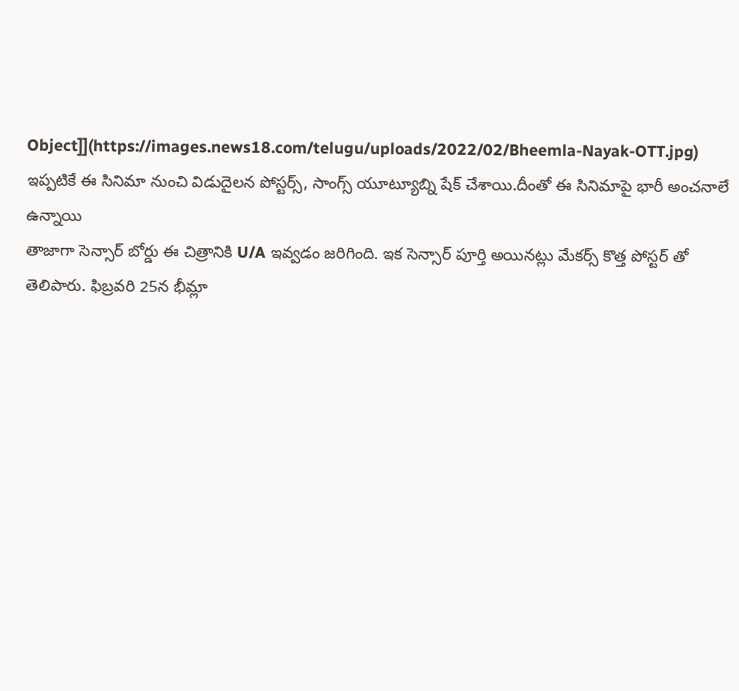Object]](https://images.news18.com/telugu/uploads/2022/02/Bheemla-Nayak-OTT.jpg)
ఇప్పటికే ఈ సినిమా నుంచి విడుదైలన పోస్టర్స్, సాంగ్స్ యూట్యూబ్ని షేక్ చేశాయి.దీంతో ఈ సినిమాపై భారీ అంచనాలే ఉన్నాయి
తాజాగా సెన్సార్ బోర్డు ఈ చిత్రానికి U/A ఇవ్వడం జరిగింది. ఇక సెన్సార్ పూర్తి అయినట్లు మేకర్స్ కొత్త పోస్టర్ తో తెలిపారు. ఫిబ్రవరి 25న భీమ్లా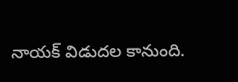నాయక్ విడుదల కానుంది.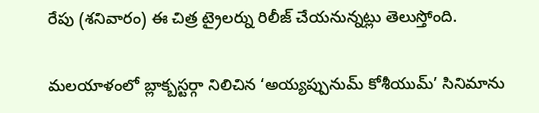రేపు (శనివారం) ఈ చిత్ర ట్రైలర్ను రిలీజ్ చేయనున్నట్లు తెలుస్తోంది.

మలయాళంలో బ్లాక్బస్టర్గా నిలిచిన ‘అయ్యప్పునుమ్ కోశీయుమ్’ సినిమాను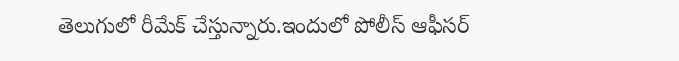తెలుగులో రీమేక్ చేస్తున్నారు.ఇందులో పోలీస్ ఆఫీసర్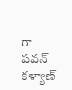గా పవన్ కళ్యాణ్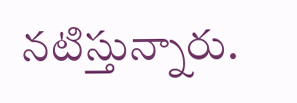నటిస్తున్నారు.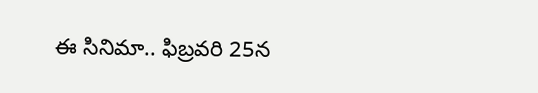ఈ సినిమా.. ఫిబ్రవరి 25న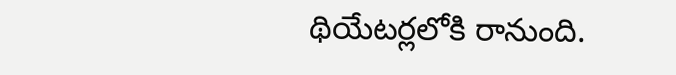థియేటర్లలోకి రానుంది.